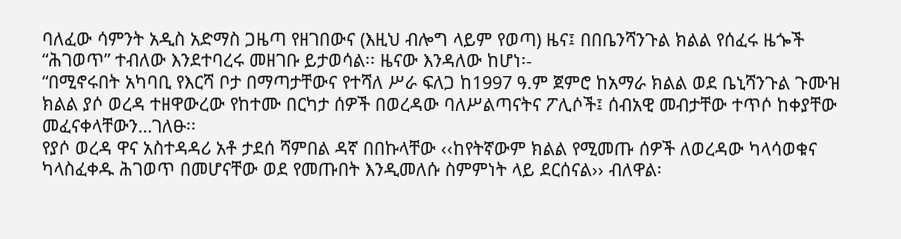ባለፈው ሳምንት አዲስ አድማስ ጋዜጣ የዘገበውና (እዚህ ብሎግ ላይም የወጣ) ዜና፤ በበቤንሻንጉል ክልል የሰፈሩ ዜጐች “ሕገወጥ” ተብለው እንደተባረሩ መዘገቡ ይታወሳል፡፡ ዜናው እንዳለው ከሆነ፡-
“በሚኖሩበት አካባቢ የእርሻ ቦታ በማጣታቸውና የተሻለ ሥራ ፍለጋ ከ1997 ዓ.ም ጀምሮ ከአማራ ክልል ወደ ቤኒሻንጉል ጉሙዝ ክልል ያሶ ወረዳ ተዘዋውረው የከተሙ በርካታ ሰዎች በወረዳው ባለሥልጣናትና ፖሊሶች፤ ሰብአዊ መብታቸው ተጥሶ ከቀያቸው መፈናቀላቸውን…ገለፁ፡፡
የያሶ ወረዳ ዋና አስተዳዳሪ አቶ ታደሰ ሻምበል ዳኛ በበኩላቸው ‹‹ከየትኛውም ክልል የሚመጡ ሰዎች ለወረዳው ካላሳወቁና ካላስፈቀዱ ሕገወጥ በመሆናቸው ወደ የመጡበት እንዲመለሱ ስምምነት ላይ ደርሰናል›› ብለዋል፡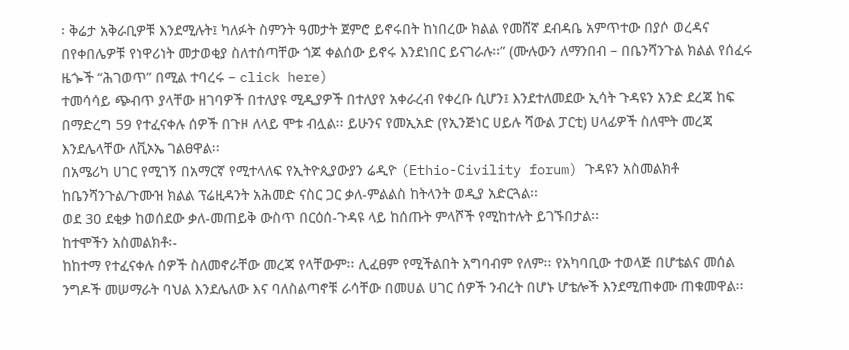፡ ቅሬታ አቅራቢዎቹ እንደሚሉት፤ ካለፉት ስምንት ዓመታት ጀምሮ ይኖሩበት ከነበረው ክልል የመሸኛ ደብዳቤ አምጥተው በያሶ ወረዳና በየቀበሌዎቹ የነዋሪነት መታወቂያ ስለተሰጣቸው ጎጆ ቀልሰው ይኖሩ እንደነበር ይናገራሉ፡፡” (ሙሉውን ለማንበብ – በቤንሻንጉል ክልል የሰፈሩ ዜጐች “ሕገወጥ” በሚል ተባረሩ – click here)
ተመሳሳይ ጭብጥ ያላቸው ዘገባዎች በተለያዩ ሚዲያዎች በተለያየ አቀራረብ የቀረቡ ሲሆን፤ እንደተለመደው ኢሳት ጉዳዩን አንድ ደረጃ ከፍ በማድረግ 59 የተፈናቀሉ ሰዎች በጉዞ ለላይ ሞቱ ብሏል፡፡ ይሁንና የመኢአድ (የኢንጅነር ሀይሉ ሻውል ፓርቲ) ሀላፊዎች ስለሞት መረጃ እንደሌላቸው ለቪኦኤ ገልፀዋል፡፡
በአሜሪካ ሀገር የሚገኝ በአማርኛ የሚተላለፍ የኢትዮጲያውያን ሬዲዮ (Ethio-Civility forum) ጉዳዩን አስመልክቶ ከቤንሻንጉል/ጉሙዝ ክልል ፕሬዚዳንት አሕመድ ናስር ጋር ቃለ-ምልልስ ከትላንት ወዲያ አድርጓል፡፡
ወደ 30 ደቂቃ ከወሰደው ቃለ-መጠይቅ ውስጥ በርዕሰ-ጉዳዩ ላይ ከሰጡት ምላሾች የሚከተሉት ይገኙበታል፡፡
ከተሞችን አስመልክቶ፡-
ከከተማ የተፈናቀሉ ሰዎች ስለመኖራቸው መረጃ የላቸውም፡፡ ሊፈፀም የሚችልበት አግባብም የለም፡፡ የአካባቢው ተወላጅ በሆቴልና መሰል ንግዶች መሠማራት ባህል እንደሌለው እና ባለስልጣኖቹ ራሳቸው በመሀል ሀገር ሰዎች ንብረት በሆኑ ሆቴሎች እንደሚጠቀሙ ጠቁመዋል፡፡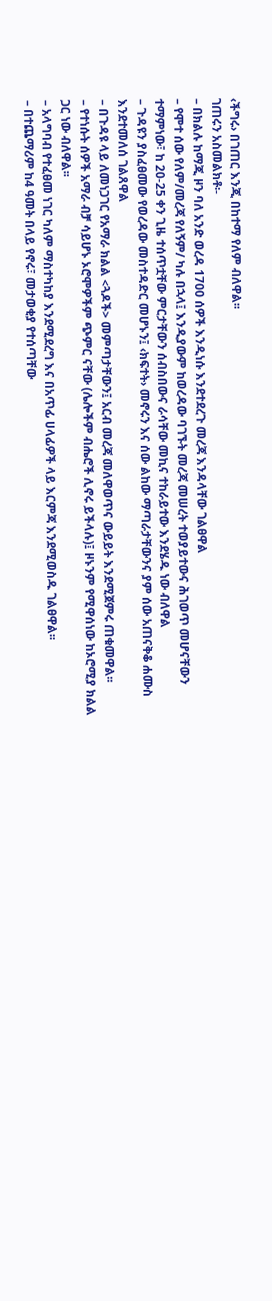‹ችግሩ› በገጠር እንጂ በከተማ የለም ብለዋል፡፡
ገጠሩን አስመልክቶ፡-
– በክልሉ ከማጂ ዞን ባለ አንድ ወረዳ 1700 ሰዎች እንዲነሱ እንደተደረጉ መረጃ እንዳላቸው ገልፀዋል
– የሞተ ሰው የለም/መረጃ የለኝም/ ካሉ በኋላ፤ እንዲያውም ከወረዳው ባገኙት መረጃ መሠረት ተወያይተውና ሕገወጥ መሆናቸውን ተማምነው፣ ከ 20-25 ቀን ጊዜ ተሰጥቷቸው ምርታቸውን ሰብስበውና ራሳቸው መኪና ተከራይተው እንደሄዱ ነው ብለዋል
– ጉዳዩን ያስፈፀመው የወረዳው መስተዳድር መሆኑን፤ ‹ክፍተት› መኖሩን እና ሰው ልከው ማጣራታቸውንና ያም ሰው አጠናቅቆ ሐሙስ እንደተመለሰ ገልጸዋል
– በጉዳዩ ላይ ለመነጋገር የአማራ ክልል <ጓዶች> መምጣታቸውን፤ አርብ መረጃ መለዋወጥና ውይይት እንደሚጀምሩ ጠቁመዋል፡፡
– የተነሱት ሰዎች አማራ ብቻ ሳይሆኑ ኦሮሞዎችም ጭምር ናቸው (ሌሎችም ብሔሮች ሊኖሩ ይችላሉ)፤ ዞኑንም የሚዋሰነው ከኦሮሚያ ክልል ጋር ነው ብለዋል፡፡
– አላግባብ የተፈፀመ ነገር ካለም ማስተካከያ እንደሚደረግ እና በአጥፊ ሀላፊዎች ላይ እርምጃ እንደሚወስዱ ገልፀዋል፡፡
– በተጨማሪም ከ4 ዓመት በላይ የኖሩ፣ መታወቂያ የተሰጣቸው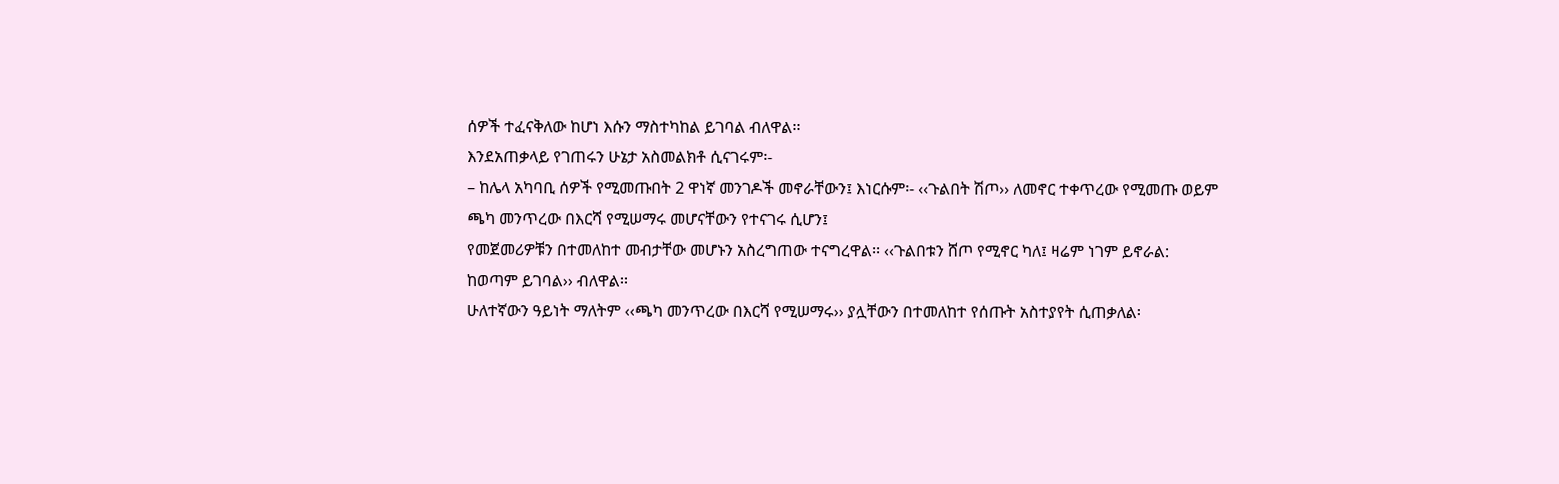ሰዎች ተፈናቅለው ከሆነ እሱን ማስተካከል ይገባል ብለዋል፡፡
እንደአጠቃላይ የገጠሩን ሁኔታ አስመልክቶ ሲናገሩም፡-
– ከሌላ አካባቢ ሰዎች የሚመጡበት 2 ዋነኛ መንገዶች መኖራቸውን፤ እነርሱም፡- ‹‹ጉልበት ሽጦ›› ለመኖር ተቀጥረው የሚመጡ ወይም ጫካ መንጥረው በእርሻ የሚሠማሩ መሆናቸውን የተናገሩ ሲሆን፤
የመጀመሪዎቹን በተመለከተ መብታቸው መሆኑን አስረግጠው ተናግረዋል፡፡ ‹‹ጉልበቱን ሸጦ የሚኖር ካለ፤ ዛሬም ነገም ይኖራል: ከወጣም ይገባል›› ብለዋል፡፡
ሁለተኛውን ዓይነት ማለትም ‹‹ጫካ መንጥረው በእርሻ የሚሠማሩ›› ያሏቸውን በተመለከተ የሰጡት አስተያየት ሲጠቃለል፡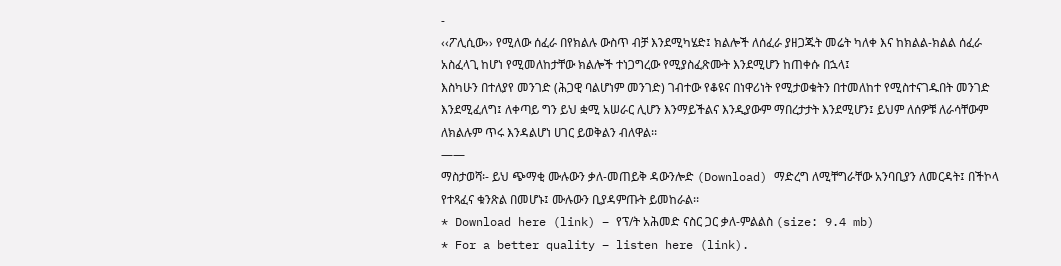-
‹‹ፖሊሲው›› የሚለው ሰፈራ በየክልሉ ውስጥ ብቻ እንደሚካሄድ፤ ክልሎች ለሰፈራ ያዘጋጁት መሬት ካለቀ እና ከክልል-ክልል ሰፈራ አስፈላጊ ከሆነ የሚመለከታቸው ክልሎች ተነጋግረው የሚያስፈጽሙት እንደሚሆን ከጠቀሱ በኋላ፤
እስካሁን በተለያየ መንገድ (ሕጋዊ ባልሆነም መንገድ) ገብተው የቆዩና በነዋሪነት የሚታወቁትን በተመለከተ የሚስተናገዱበት መንገድ እንደሚፈለግ፤ ለቀጣይ ግን ይህ ቋሚ አሠራር ሊሆን እንማይችልና እንዲያውም ማበረታታት እንደሚሆን፤ ይህም ለሰዎቹ ለራሳቸውም ለክልሉም ጥሩ እንዳልሆነ ሀገር ይወቅልን ብለዋል፡፡
——
ማስታወሻ፡- ይህ ጭማቂ ሙሉውን ቃለ-መጠይቅ ዳውንሎድ (Download) ማድረግ ለሚቸግራቸው አንባቢያን ለመርዳት፤ በችኮላ የተጻፈና ቁንጽል በመሆኑ፤ ሙሉውን ቢያዳምጡት ይመከራል፡፡
* Download here (link) – የፕ/ት አሕመድ ናስር ጋር ቃለ-ምልልስ (size: 9.4 mb)
* For a better quality – listen here (link).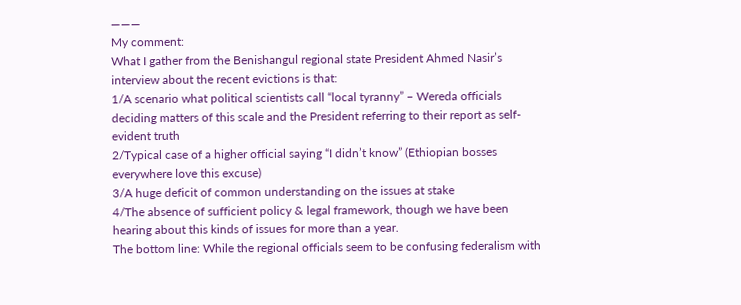———
My comment:
What I gather from the Benishangul regional state President Ahmed Nasir’s interview about the recent evictions is that:
1/A scenario what political scientists call “local tyranny” – Wereda officials deciding matters of this scale and the President referring to their report as self-evident truth
2/Typical case of a higher official saying “I didn’t know” (Ethiopian bosses everywhere love this excuse)
3/A huge deficit of common understanding on the issues at stake
4/The absence of sufficient policy & legal framework, though we have been hearing about this kinds of issues for more than a year.
The bottom line: While the regional officials seem to be confusing federalism with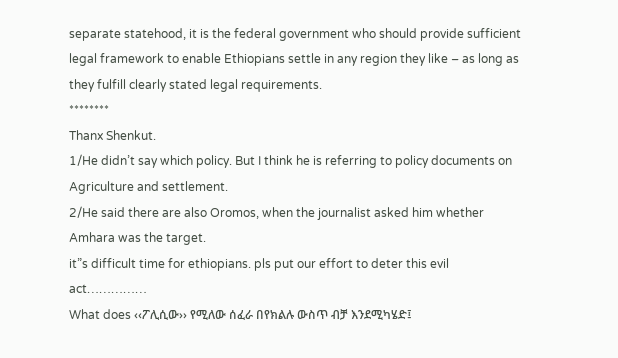separate statehood, it is the federal government who should provide sufficient legal framework to enable Ethiopians settle in any region they like – as long as they fulfill clearly stated legal requirements.
********
Thanx Shenkut.
1/He didn’t say which policy. But I think he is referring to policy documents on Agriculture and settlement.
2/He said there are also Oromos, when the journalist asked him whether Amhara was the target.
it”s difficult time for ethiopians. pls put our effort to deter this evil act……………
What does ‹‹ፖሊሲው›› የሚለው ሰፈራ በየክልሉ ውስጥ ብቻ እንደሚካሄድ፤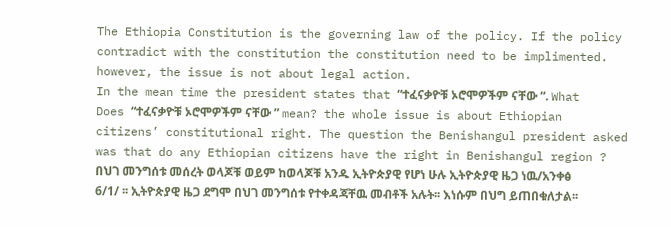The Ethiopia Constitution is the governing law of the policy. If the policy contradict with the constitution the constitution need to be implimented. however, the issue is not about legal action.
In the mean time the president states that “ተፈናቃዮቹ ኦሮሞዎችም ናቸው “. What Does “ተፈናቃዮቹ ኦሮሞዎችም ናቸው ” mean? the whole issue is about Ethiopian citizens’ constitutional right. The question the Benishangul president asked was that do any Ethiopian citizens have the right in Benishangul region ?
በህገ መንግሰቱ መሰረት ወላጆቹ ወይም ከወላጆቹ አንዱ ኢትዮጵያዊ የሆነ ሁሉ ኢትዮጵያዊ ዜጋ ነዉ/አንቀፅ 6/1/ ፡፡ ኢትዮጵያዊ ዜጋ ደግሞ በህገ መንግሰቱ የተቀዳጃቸዉ መብቶች አሉት፡፡ እነሱም በህግ ይጠበቁለታል፡፡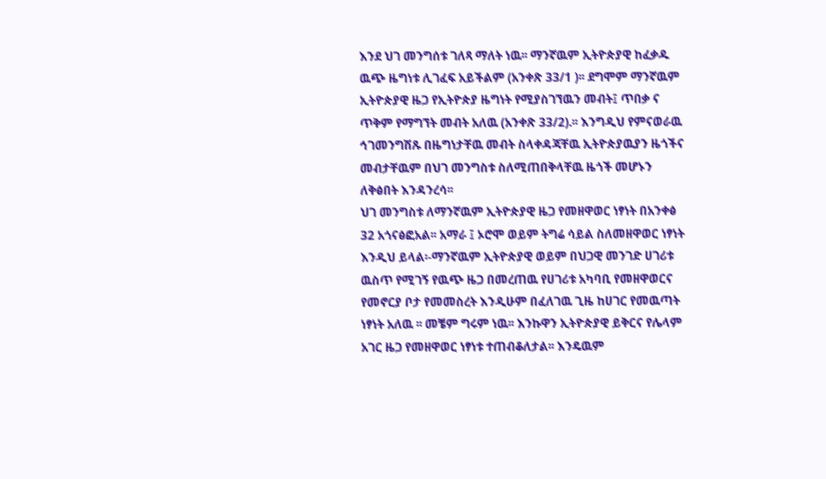እንደ ህገ መንግሰቱ ገለጻ ማለት ነዉ፡፡ ማንኛዉም ኢትዮጵያዊ ከፈቃዱ ዉጭ ዜግነቱ ሊገፈፍ አይችልም (አንቀጽ 33/1 )፡፡ ደግሞም ማንኛዉም ኢትዮጵያዊ ዜጋ የኢትዮጵያ ዜግነት የሚያስገኘዉን መብት፤ ጥበቃ ና ጥቅም የማግኘት መብት አለዉ (አንቀጽ 33/2).፡፡ እንግዲህ የምናወራዉ ኅገመንግሽጹ በዜግነታቸዉ መብት ስላቀዳጃቸዉ ኢትዮጵያዉያን ዜጎችና መብታቸዉም በህገ መንግስቱ ስለሚጠበቅላቸዉ ዜጎች መሆኑን ለቅፅበት እንዳንረሳ፡፡
ህገ መንግስቱ ለማንኛዉም ኢትዮጵያዊ ዜጋ የመዘዋወር ነፃነት በአንቀፅ 32 አጎናፅፎአል፡፡ አማራ ፤ ኦሮሞ ወይም ትግሬ ሳይል ስለመዘዋወር ነፃነት እንዲህ ይላል፡-ማንኛዉም ኢትዮጵያዊ ወይም በህጋዊ መንገድ ሀገሪቱ ዉስጥ የሚገኝ የዉጭ ዜጋ በመረጠዉ የሀገሪቱ አካባቢ የመዘዋወርና የመኖርያ ቦታ የመመስረት እንዲሁም በፈለገዉ ጊዜ ከሀገር የመዉጣት ነፃነት አለዉ ፡፡ መቼም ግሩም ነዉ፡፡ እንኩዋን ኢትዮጵያዊ ይቅርና የሌላም አገር ዜጋ የመዘዋወር ነፃነቱ ተጠብቆለታል፡፡ እንዴዉም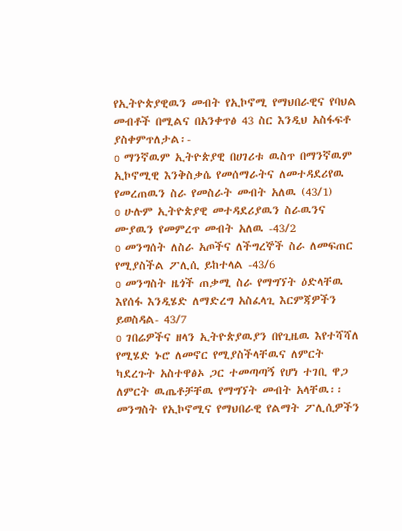የኢትዮጵያዊዉን መብት የኢኮኖሚ የማህበራዊና የባህል መብቶች በሚልና በአንቀጥፅ 43 ስር እንዲህ አስፋፍቶ ያስቀምጥለታል፡-
o ማንኛዉም ኢትዮጵያዊ በሀገሪቱ ዉስጥ በማንኛዉም ኢኮኖሚዊ እንቅስቃሴ የመሰማራትና ለመተዳደሪየዉ የመረጠዉን ስራ የመስራት መብት አለዉ (43/1)
o ሁሉም ኢትዮጵያዊ መተዳደሪያዉን ስራዉንና ሙያዉን የመምረጥ መብት አለዉ -43/2
o መንግሰት ለስራ አጦችና ለችግረኞች ስራ ለመፍጠር የሚያስችል ፖሊሲ ይከተላል -43/6
o መንግስት ዜጎች ጠቃሚ ስራ የማግኘት ዕድላቸዉ እየሰፋ እንዲሄድ ለማድረግ አስፈላጊ እርምጃዎችን ይወስዳል- 43/7
o ገበሬዎችና ዘላን ኢትዮጵያዉያን በየጊዜዉ እየተሻሻለ የሚሄድ ኑሮ ለመኖር የሚያስችላቸዉና ለምርት ካደረጉት አስተዋፅኦ ጋር ተመጣጣኝ የሆነ ተገቢ ዋጋ ለምርት ዉጤቶቻቸዉ የማግኘት መብት አላቸዉ፡፡ መንግስት የኢኮኖሚና የማህበራዊ የልማት ፖሊሲዎችን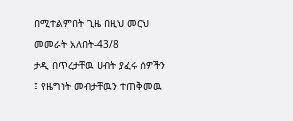በሚተልምበት ጊዜ በዚህ መርህ መመራት አለበት-43/8
ታዲ በጥረታቸዉ ሀብት ያፈሩ ሰዎችን ፤ የዜግነት መብታቸዉን ተጠቅመዉ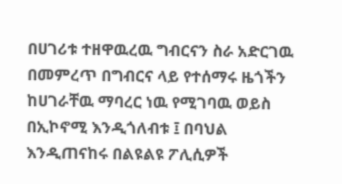በሀገሪቱ ተዘዋዉረዉ ግብርናን ስራ አድርገዉ በመምረጥ በግብርና ላይ የተሰማሩ ዜጎችን ከሀገራቸዉ ማባረር ነዉ የሚገባዉ ወይስ በኢኮኖሚ እንዲጎለብቱ ፤ በባህል እንዲጠናከሩ በልዩልዩ ፖሊሲዎች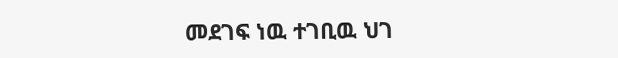መደገፍ ነዉ ተገቢዉ ህገ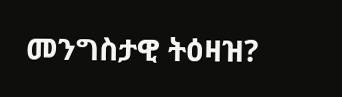መንግስታዊ ትዕዛዝ?